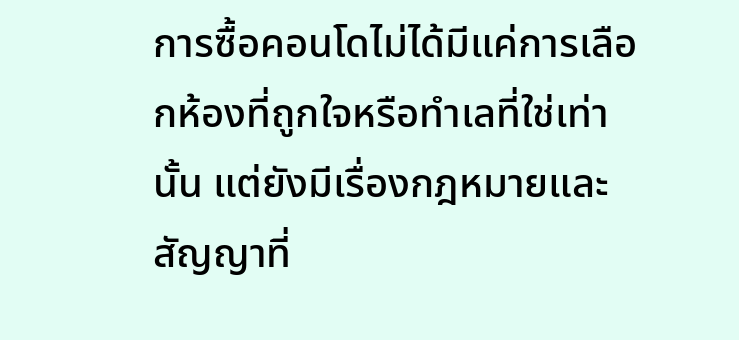การซื้อคอนโดไม่ได้มีแค่การเลือกห้องที่ถูกใจหรือทำเลที่ใช่เท่านั้น แต่ยังมีเรื่องกฎหมายและสัญญาที่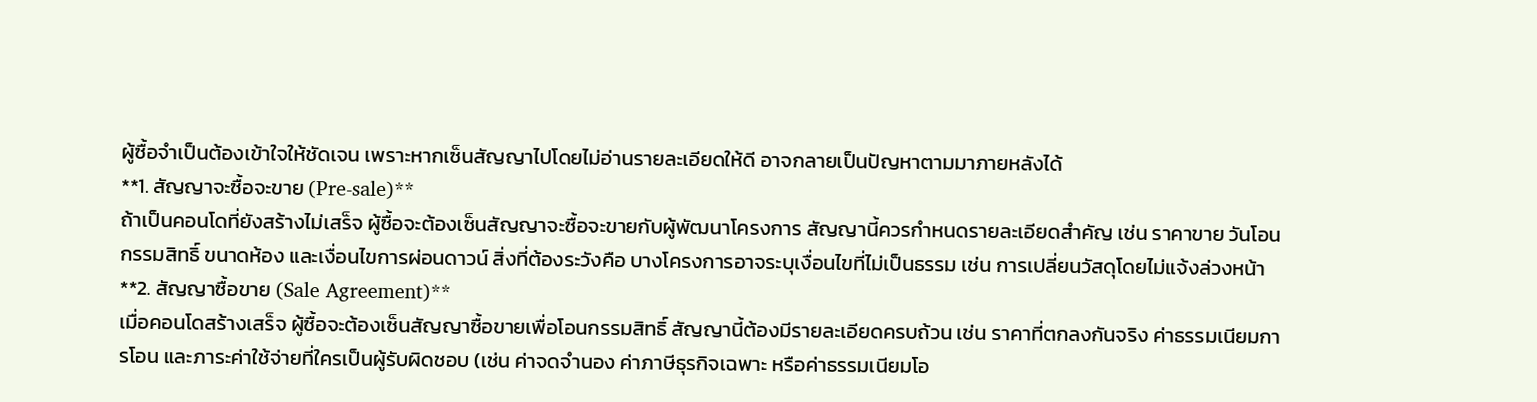ผู้ซื้อจำเป็นต้องเข้าใจให้ชัดเจน เพราะหากเซ็นสัญญาไปโดยไม่อ่านรายละเอียดให้ดี อาจกลายเป็นปัญหาตามมาภายหลังได้
**1. สัญญาจะซื้อจะขาย (Pre-sale)**
ถ้าเป็นคอนโดที่ยังสร้างไม่เสร็จ ผู้ซื้อจะต้องเซ็นสัญญาจะซื้อจะขายกับผู้พัฒนาโครงการ สัญญานี้ควรกำหนดรายละเอียดสำคัญ เช่น ราคาขาย วันโอนกรรมสิทธิ์ ขนาดห้อง และเงื่อนไขการผ่อนดาวน์ สิ่งที่ต้องระวังคือ บางโครงการอาจระบุเงื่อนไขที่ไม่เป็นธรรม เช่น การเปลี่ยนวัสดุโดยไม่แจ้งล่วงหน้า
**2. สัญญาซื้อขาย (Sale Agreement)**
เมื่อคอนโดสร้างเสร็จ ผู้ซื้อจะต้องเซ็นสัญญาซื้อขายเพื่อโอนกรรมสิทธิ์ สัญญานี้ต้องมีรายละเอียดครบถ้วน เช่น ราคาที่ตกลงกันจริง ค่าธรรมเนียมการโอน และภาระค่าใช้จ่ายที่ใครเป็นผู้รับผิดชอบ (เช่น ค่าจดจำนอง ค่าภาษีธุรกิจเฉพาะ หรือค่าธรรมเนียมโอ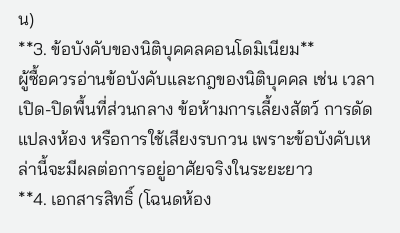น)
**3. ข้อบังคับของนิติบุคคลคอนโดมิเนียม**
ผู้ซื้อควรอ่านข้อบังคับและกฎของนิติบุคคล เช่น เวลาเปิด-ปิดพื้นที่ส่วนกลาง ข้อห้ามการเลี้ยงสัตว์ การดัดแปลงห้อง หรือการใช้เสียงรบกวน เพราะข้อบังคับเหล่านี้จะมีผลต่อการอยู่อาศัยจริงในระยะยาว
**4. เอกสารสิทธิ์ (โฉนดห้อง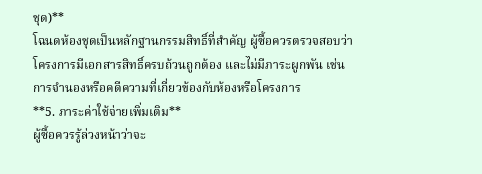ชุด)**
โฉนดห้องชุดเป็นหลักฐานกรรมสิทธิ์ที่สำคัญ ผู้ซื้อควรตรวจสอบว่าโครงการมีเอกสารสิทธิ์ครบถ้วนถูกต้อง และไม่มีภาระผูกพัน เช่น การจำนองหรือคดีความที่เกี่ยวข้องกับห้องหรือโครงการ
**5. ภาระค่าใช้จ่ายเพิ่มเติม**
ผู้ซื้อควรรู้ล่วงหน้าว่าจะ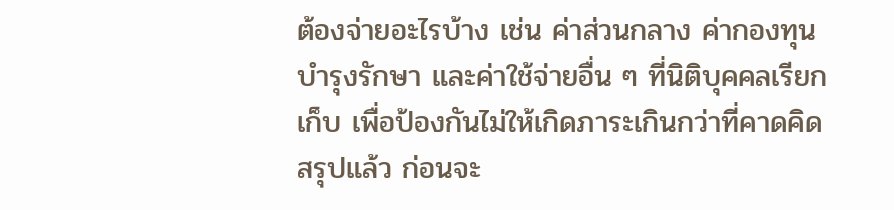ต้องจ่ายอะไรบ้าง เช่น ค่าส่วนกลาง ค่ากองทุนบำรุงรักษา และค่าใช้จ่ายอื่น ๆ ที่นิติบุคคลเรียกเก็บ เพื่อป้องกันไม่ให้เกิดภาระเกินกว่าที่คาดคิด
สรุปแล้ว ก่อนจะ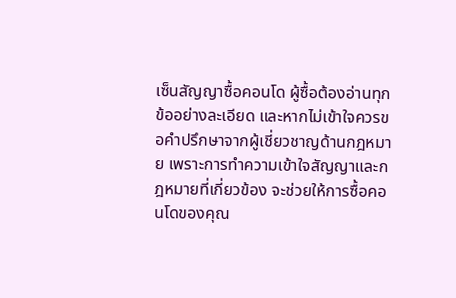เซ็นสัญญาซื้อคอนโด ผู้ซื้อต้องอ่านทุกข้ออย่างละเอียด และหากไม่เข้าใจควรขอคำปรึกษาจากผู้เชี่ยวชาญด้านกฎหมาย เพราะการทำความเข้าใจสัญญาและกฎหมายที่เกี่ยวข้อง จะช่วยให้การซื้อคอนโดของคุณ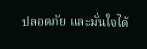ปลอดภัย และมั่นใจได้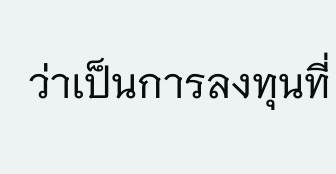ว่าเป็นการลงทุนที่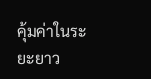คุ้มค่าในระยะยาว